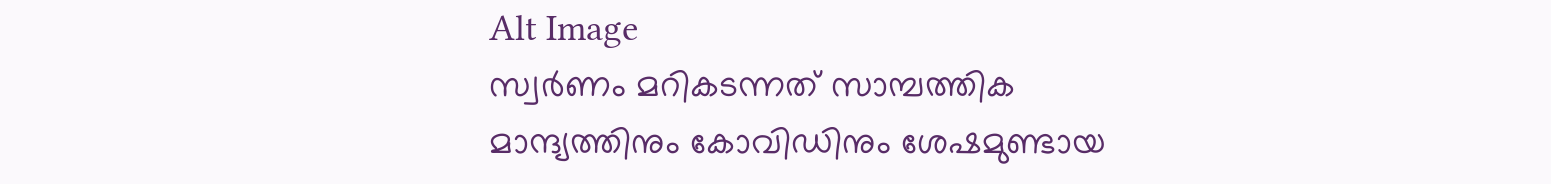Alt Image
സ്വർണം മറികടന്നത് സാമ്പത്തിക മാന്ദ്യത്തിനും കോവിഡിനും ശേഷമുണ്ടായ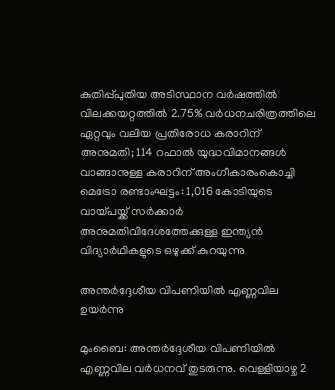കുതിപ്പ്പുതിയ അടിസ്ഥാന വര്‍ഷത്തില്‍ വിലക്കയറ്റത്തില്‍ 2.75% വര്‍ധനചരിത്രത്തിലെ ഏറ്റവും വലിയ പ്രതിരോധ കരാറിന് അനുമതി; 114 റഫാൽ യുദ്ധവിമാനങ്ങൾ വാങ്ങാനുള്ള കരാറിന് അംഗീകാരംകൊച്ചി മെട്രോ രണ്ടാംഘട്ടം: 1,016 കോടിയുടെ വായ്പയ്ക്ക് സർക്കാർ അനുമതിവിദേശത്തേക്കുള്ള ഇന്ത്യൻ വിദ്യാർഥികളുടെ ഒഴുക്ക് കുറയുന്നു

അന്തര്‍ദ്ദേശീയ വിപണിയില്‍ എണ്ണവില ഉയര്‍ന്നു

മുംബൈ: അന്തര്‍ദ്ദേശീയ വിപണിയില്‍ എണ്ണവില വര്‍ധനവ് തുടരുന്നു. വെള്ളിയാഴ്ച 2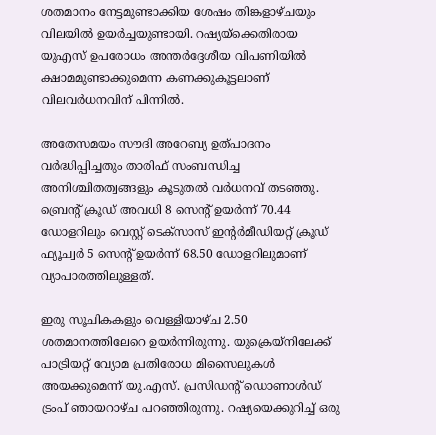ശതമാനം നേട്ടമുണ്ടാക്കിയ ശേഷം തിങ്കളാഴ്ചയും വിലയില്‍ ഉയര്‍ച്ചയുണ്ടായി. റഷ്യയ്‌ക്കെതിരായ യുഎസ് ഉപരോധം അന്തര്‍ദ്ദേശീയ വിപണിയില്‍ ക്ഷാമമുണ്ടാക്കുമെന്ന കണക്കുകൂട്ടലാണ് വിലവര്‍ധനവിന് പിന്നില്‍.

അതേസമയം സൗദി അറേബ്യ ഉത്പാദനം വര്‍ദ്ധിപ്പിച്ചതും താരിഫ് സംബന്ധിച്ച അനിശ്ചിതത്വങ്ങളും കൂടുതല്‍ വര്‍ധനവ് തടഞ്ഞു. ബ്രെന്റ് ക്രൂഡ് അവധി 8 സെന്റ് ഉയര്‍ന്ന് 70.44 ഡോളറിലും വെസ്റ്റ് ടെക്‌സാസ് ഇന്റര്‍മീഡിയറ്റ് ക്രൂഡ് ഫ്യൂച്വര്‍ 5 സെന്റ് ഉയര്‍ന്ന് 68.50 ഡോളറിലുമാണ് വ്യാപാരത്തിലുള്ളത്.

ഇരു സൂചികകളും വെള്ളിയാഴ്ച 2.50 ശതമാനത്തിലേറെ ഉയര്‍ന്നിരുന്നു. യുക്രെയ്‌നിലേക്ക് പാട്രിയറ്റ് വ്യോമ പ്രതിരോധ മിസൈലുകള്‍ അയക്കുമെന്ന് യു.എസ്. പ്രസിഡന്റ് ഡൊണാള്‍ഡ് ട്രംപ് ഞായറാഴ്ച പറഞ്ഞിരുന്നു. റഷ്യയെക്കുറിച്ച് ഒരു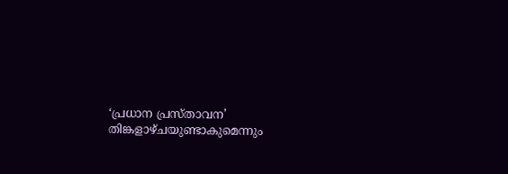‘പ്രധാന പ്രസ്താവന’ തിങ്കളാഴ്ചയുണ്ടാകുമെന്നും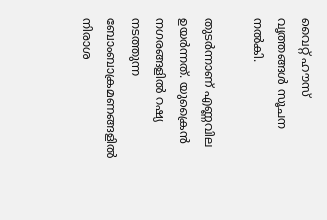വൈറ്റ് ഹൗസ് വൃത്തങ്ങള്‍ സൂചന നല്‍കി.

തുടര്‍ന്നാണ് എണ്ണവില ഉയര്‍ന്നത്. യുക്രൈന്‍ നഗരങ്ങളില്‍ റഷ്യ നടത്തുന്ന ബോംബാക്രമണങ്ങളില്‍ നിരാശ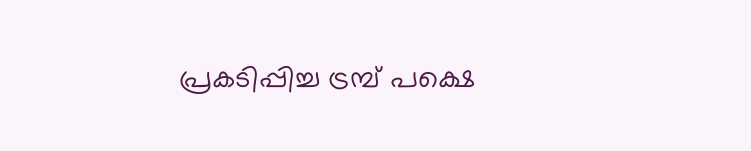പ്രകടിപ്പിച്ച ട്രമ്പ് പക്ഷെ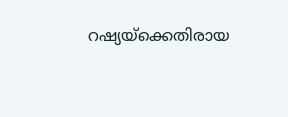റഷ്യയ്‌ക്കെതിരായ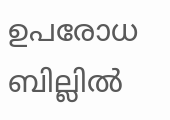ഉപരോധ ബില്ലില്‍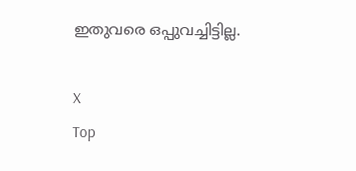ഇതുവരെ ഒപ്പുവച്ചിട്ടില്ല.

X
Top